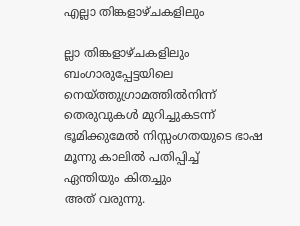എല്ലാ തിങ്കളാഴ്ചകളിലും

ല്ലാ തിങ്കളാഴ്ചകളിലും
ബംഗാരുപ്പേട്ടയിലെ നെയ്ത്തുഗ്രാമത്തിൽനിന്ന്
തെരുവുകൾ മുറിച്ചുകടന്ന്
ഭൂമിക്കുമേൽ നിസ്സംഗതയുടെ ഭാഷ
മൂന്നു കാലിൽ പതിപ്പിച്ച്
ഏന്തിയും കിതച്ചും
അത് വരുന്നു.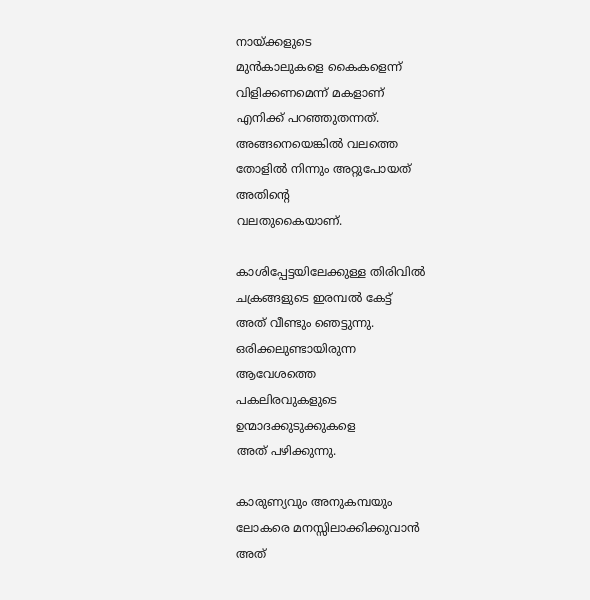നായ്ക്കളുടെ
മുൻകാലുകളെ കൈകളെന്ന്
വിളിക്കണമെന്ന് മകളാണ്
എനിക്ക് പറഞ്ഞുതന്നത്.
അങ്ങനെയെങ്കിൽ വലത്തെ
തോളിൽ നിന്നും അറ്റുപോയത്
അതിന്റെ
വലതുകൈയാണ്.

കാശിപ്പേട്ടയിലേക്കുള്ള തിരിവിൽ
ചക്രങ്ങളുടെ ഇരമ്പൽ കേട്ട്
അത് വീണ്ടും ഞെട്ടുന്നു.
ഒരിക്കലുണ്ടായിരുന്ന
ആവേശത്തെ
പകലിരവുകളുടെ
ഉന്മാദക്കുടുക്കുകളെ
അത് പഴിക്കുന്നു.

കാരുണ്യവും അനുകമ്പയും
ലോകരെ മനസ്സിലാക്കിക്കുവാൻ
അത്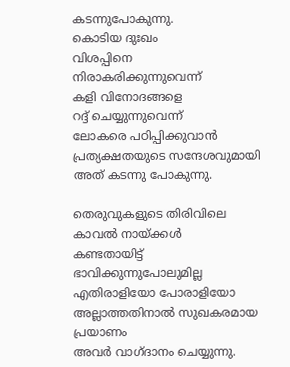കടന്നുപോകുന്നു.
കൊടിയ ദുഃഖം
വിശപ്പിനെ
നിരാകരിക്കുന്നുവെന്ന്
കളി വിനോദങ്ങളെ
റദ്ദ് ചെയ്യുന്നുവെന്ന്
ലോകരെ പഠിപ്പിക്കുവാൻ
പ്രത്യക്ഷതയുടെ സന്ദേശവുമായി
അത് കടന്നു പോകുന്നു.

തെരുവുകളുടെ തിരിവിലെ
കാവൽ നായ്ക്കൾ
കണ്ടതായിട്ട്
ഭാവിക്കുന്നുപോലുമില്ല
എതിരാളിയോ പോരാളിയോ അല്ലാത്തതിനാൽ സുഖകരമായ പ്രയാണം
അവർ വാഗ്ദാനം ചെയ്യുന്നു.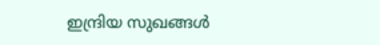ഇന്ദ്രിയ സുഖങ്ങൾ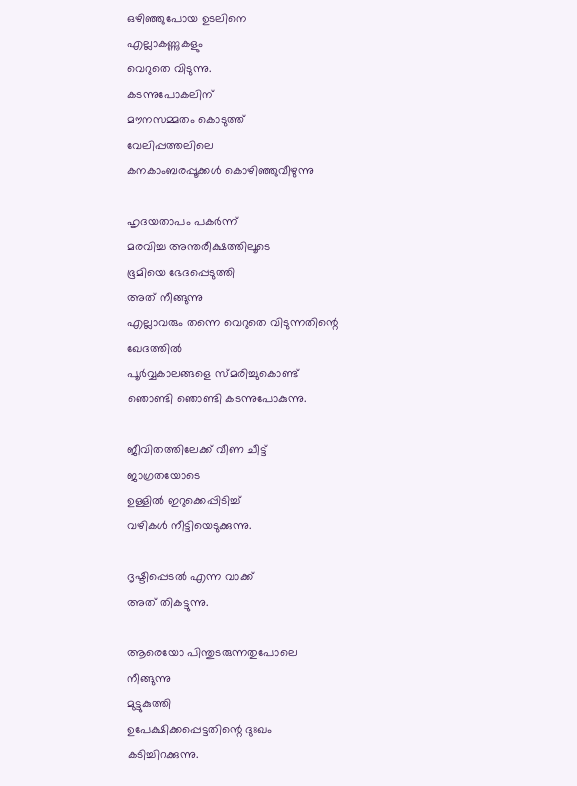ഒഴിഞ്ഞുപോയ ഉടലിനെ
എല്ലാകണ്ണുകളും
വെറുതെ വിടുന്നു.
കടന്നുപോകലിന്
മൗനസമ്മതം കൊടുത്ത്
വേലിപ്പത്തലിലെ
കനകാംബരപ്പൂക്കൾ കൊഴിഞ്ഞുവീഴുന്നു

ഹൃദയതാപം പകർന്ന്
മരവിച്ച അന്തരീക്ഷത്തിലൂടെ
ഭൂമിയെ ഭേദപ്പെടുത്തി
അത് നീങ്ങുന്നു
എല്ലാവരും തന്നെ വെറുതെ വിടുന്നതിന്റെ
ഖേദത്തിൽ
പൂർവ്വകാലങ്ങളെ സ്മരിച്ചുകൊണ്ട്
ഞൊണ്ടി ഞൊണ്ടി കടന്നുപോകുന്നു.

ജീവിതത്തിലേക്ക് വീണ ചീട്ട്
ജാഗ്രതയോടെ
ഉള്ളിൽ ഇറുക്കെപ്പിടിച്ച്
വഴികൾ നീട്ടിയെടുക്കുന്നു.

ദൃഷ്ടിപ്പെടൽ എന്ന വാക്ക്
അത് തികട്ടുന്നു.

ആരെയോ പിന്തുടരുന്നതുപോലെ
നീങ്ങുന്നു
മുട്ടുകുത്തി
ഉപേക്ഷിക്കപ്പെട്ടതിന്റെ ദുഃഖം
കടിച്ചിറക്കുന്നു.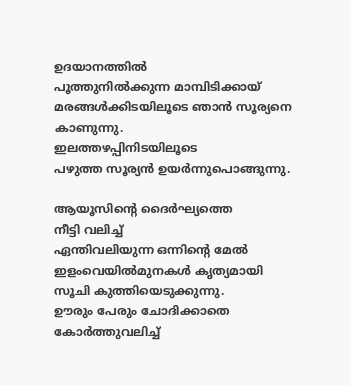ഉദയാനത്തിൽ
പൂത്തുനിൽക്കുന്ന മാമ്പിടിക്കായ് മരങ്ങൾക്കിടയിലൂടെ ഞാൻ സൂര്യനെ
കാണുന്നു.
ഇലത്തഴപ്പിനിടയിലൂടെ
പഴുത്ത സൂര്യൻ ഉയർന്നുപൊങ്ങുന്നു.

ആയൂസിന്റെ ദൈർഘ്യത്തെ
നീട്ടി വലിച്ച്
ഏന്തിവലിയുന്ന ഒന്നിന്റെ മേൽ
ഇളംവെയിൽമുനകൾ കൃത്യമായി
സൂചി കുത്തിയെടുക്കുന്നു.
ഊരും പേരും ചോദിക്കാതെ കോർത്തുവലിച്ച്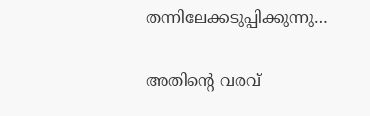തന്നിലേക്കടുപ്പിക്കുന്നു…

അതിന്റെ വരവ്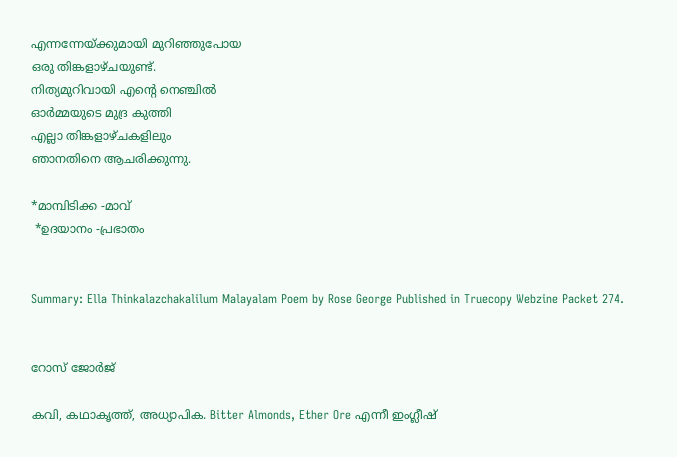എന്നന്നേയ്ക്കുമായി മുറിഞ്ഞുപോയ
ഒരു തിങ്കളാഴ്ചയുണ്ട്.
നിത്യമുറിവായി എന്റെ നെഞ്ചിൽ
ഓർമ്മയുടെ മുദ്ര കുത്തി
എല്ലാ തിങ്കളാഴ്ചകളിലും
ഞാനതിനെ ആചരിക്കുന്നു.

*മാമ്പിടിക്ക -മാവ്
 *ഉദയാനം -പ്രഭാതം


Summary: Ella Thinkalazchakalilum Malayalam Poem by Rose George Published in Truecopy Webzine Packet 274.


റോസ് ജോർജ്

കവി, കഥാകൃത്ത്, അധ്യാപിക. Bitter Almonds, Ether Ore എന്നീ ഇംഗ്ലീഷ്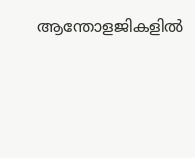ആന്തോളജികളിൽ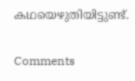കഥയെഴുതിയിട്ടുണ്ട്.

Comments